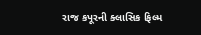રાજ કપૂરની ક્લાસિક ફિલ્મ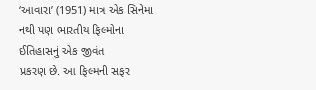‘આવારા’ (1951) માત્ર એક સિનેમા નથી પણ ભારતીય ફિલ્મોના ઈતિહાસનું એક જીવંત
પ્રકરણ છે. આ ફિલ્મની સફર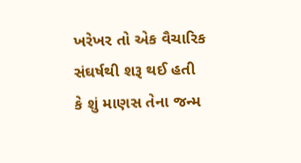ખરેખર તો એક વૈચારિક સંઘર્ષથી શરૂ થઈ હતી કે શું માણસ તેના જન્મ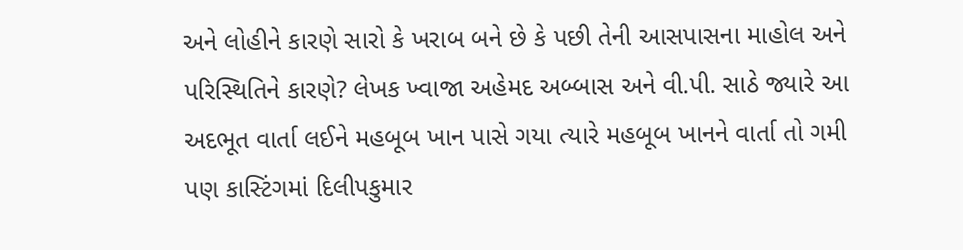અને લોહીને કારણે સારો કે ખરાબ બને છે કે પછી તેની આસપાસના માહોલ અને પરિસ્થિતિને કારણે? લેખક ખ્વાજા અહેમદ અબ્બાસ અને વી.પી. સાઠે જ્યારે આ અદભૂત વાર્તા લઈને મહબૂબ ખાન પાસે ગયા ત્યારે મહબૂબ ખાનને વાર્તા તો ગમી પણ કાસ્ટિંગમાં દિલીપકુમાર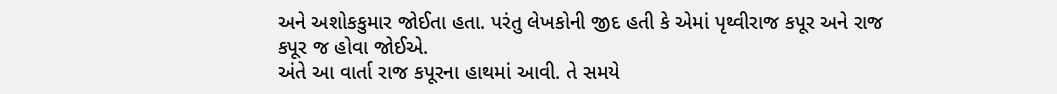અને અશોકકુમાર જોઈતા હતા. પરંતુ લેખકોની જીદ હતી કે એમાં પૃથ્વીરાજ કપૂર અને રાજ કપૂર જ હોવા જોઈએ.
અંતે આ વાર્તા રાજ કપૂરના હાથમાં આવી. તે સમયે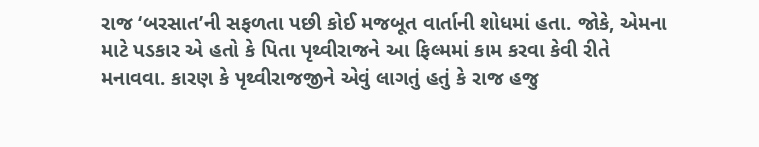રાજ ‘બરસાત’ની સફળતા પછી કોઈ મજબૂત વાર્તાની શોધમાં હતા. જોકે, એમના માટે પડકાર એ હતો કે પિતા પૃથ્વીરાજને આ ફિલ્મમાં કામ કરવા કેવી રીતે મનાવવા. કારણ કે પૃથ્વીરાજજીને એવું લાગતું હતું કે રાજ હજુ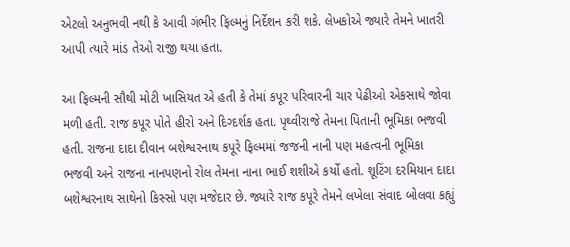એટલો અનુભવી નથી કે આવી ગંભીર ફિલ્મનું નિર્દેશન કરી શકે. લેખકોએ જ્યારે તેમને ખાતરી આપી ત્યારે માંડ તેઓ રાજી થયા હતા.

આ ફિલ્મની સૌથી મોટી ખાસિયત એ હતી કે તેમાં કપૂર પરિવારની ચાર પેઢીઓ એકસાથે જોવા મળી હતી. રાજ કપૂર પોતે હીરો અને દિગ્દર્શક હતા. પૃથ્વીરાજે તેમના પિતાની ભૂમિકા ભજવી હતી. રાજના દાદા દીવાન બશેશ્વરનાથ કપૂરે ફિલ્મમાં જજની નાની પણ મહત્વની ભૂમિકા ભજવી અને રાજના નાનપણનો રોલ તેમના નાના ભાઈ શશીએ કર્યો હતો. શૂટિંગ દરમિયાન દાદા બશેશ્વરનાથ સાથેનો કિસ્સો પણ મજેદાર છે. જ્યારે રાજ કપૂરે તેમને લખેલા સંવાદ બોલવા કહ્યું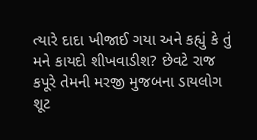ત્યારે દાદા ખીજાઈ ગયા અને કહ્યું કે તું મને કાયદો શીખવાડીશ? છેવટે રાજ કપૂરે તેમની મરજી મુજબના ડાયલોગ શૂટ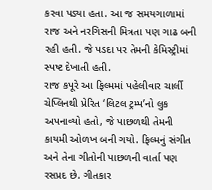કરવા પડ્યા હતા. આ જ સમયગાળામાં રાજ અને નરગિસની મિત્રતા પણ ગાઢ બની રહી હતી. જે પડદા પર તેમની કેમિસ્ટ્રીમાં સ્પષ્ટ દેખાતી હતી.
રાજ કપૂરે આ ફિલ્મમાં પહેલીવાર ચાર્લી ચેપ્લિનથી પ્રેરિત ‘લિટલ ટ્રમ્પ’નો લુક અપનાવ્યો હતો, જે પાછળથી તેમની કાયમી ઓળખ બની ગયો. ફિલ્મનું સંગીત અને તેના ગીતોની પાછળની વાર્તા પણ રસપ્રદ છે. ગીતકાર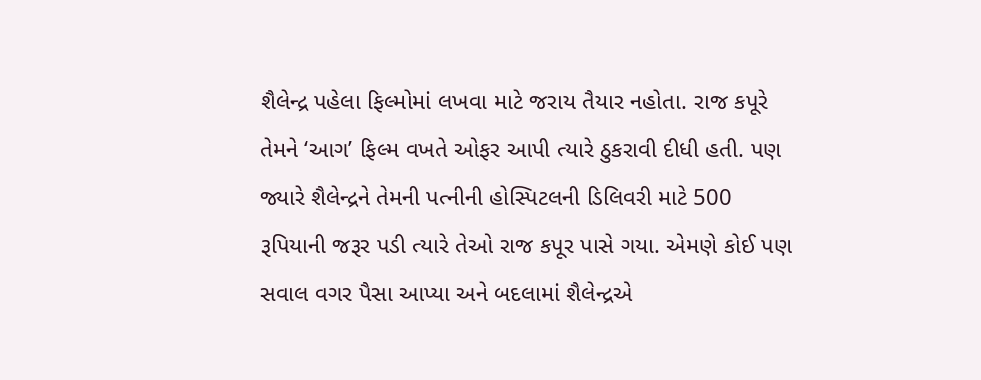શૈલેન્દ્ર પહેલા ફિલ્મોમાં લખવા માટે જરાય તૈયાર નહોતા. રાજ કપૂરે તેમને ‘આગ’ ફિલ્મ વખતે ઓફર આપી ત્યારે ઠુકરાવી દીધી હતી. પણ જ્યારે શૈલેન્દ્રને તેમની પત્નીની હોસ્પિટલની ડિલિવરી માટે 500 રૂપિયાની જરૂર પડી ત્યારે તેઓ રાજ કપૂર પાસે ગયા. એમણે કોઈ પણ સવાલ વગર પૈસા આપ્યા અને બદલામાં શૈલેન્દ્રએ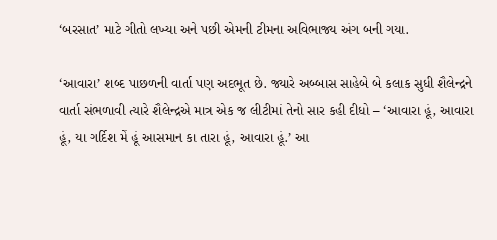‘બરસાત’ માટે ગીતો લખ્યા અને પછી એમની ટીમના અવિભાજ્ય અંગ બની ગયા.

‘આવારા’ શબ્દ પાછળની વાર્તા પણ અદભૂત છે. જ્યારે અબ્બાસ સાહેબે બે કલાક સુધી શૈલેન્દ્રને વાર્તા સંભળાવી ત્યારે શૈલેન્દ્રએ માત્ર એક જ લીટીમાં તેનો સાર કહી દીધો – ‘આવારા હૂં, આવારા હૂં, યા ગર્દિશ મેં હૂં આસમાન કા તારા હૂં, આવારા હૂં.’ આ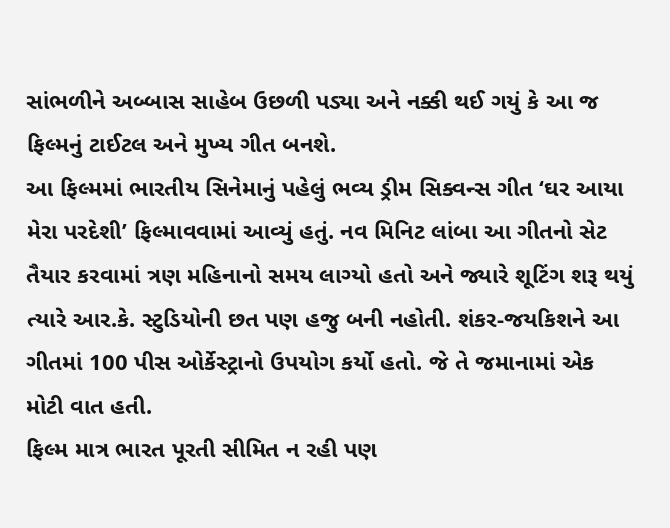સાંભળીને અબ્બાસ સાહેબ ઉછળી પડ્યા અને નક્કી થઈ ગયું કે આ જ ફિલ્મનું ટાઈટલ અને મુખ્ય ગીત બનશે.
આ ફિલ્મમાં ભારતીય સિનેમાનું પહેલું ભવ્ય ડ્રીમ સિક્વન્સ ગીત ‘ઘર આયા મેરા પરદેશી’ ફિલ્માવવામાં આવ્યું હતું. નવ મિનિટ લાંબા આ ગીતનો સેટ તૈયાર કરવામાં ત્રણ મહિનાનો સમય લાગ્યો હતો અને જ્યારે શૂટિંગ શરૂ થયું ત્યારે આર.કે. સ્ટુડિયોની છત પણ હજુ બની નહોતી. શંકર-જયકિશને આ ગીતમાં 100 પીસ ઓર્કેસ્ટ્રાનો ઉપયોગ કર્યો હતો. જે તે જમાનામાં એક મોટી વાત હતી.
ફિલ્મ માત્ર ભારત પૂરતી સીમિત ન રહી પણ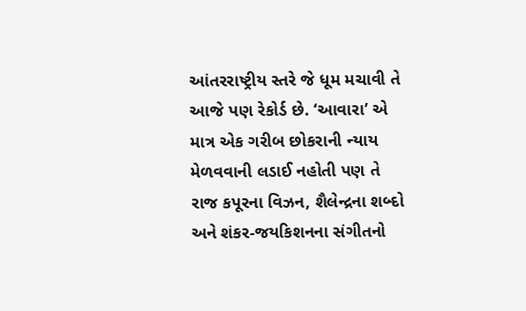આંતરરાષ્ટ્રીય સ્તરે જે ધૂમ મચાવી તે આજે પણ રેકોર્ડ છે. ‘આવારા’ એ માત્ર એક ગરીબ છોકરાની ન્યાય મેળવવાની લડાઈ નહોતી પણ તે રાજ કપૂરના વિઝન, શૈલેન્દ્રના શબ્દો અને શંકર-જયકિશનના સંગીતનો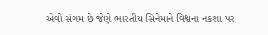એવો સંગમ છે જેણે ભારતીય સિનેમાને વિશ્વના નકશા પર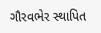ગૌરવભેર સ્થાપિત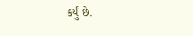કર્યું છે.